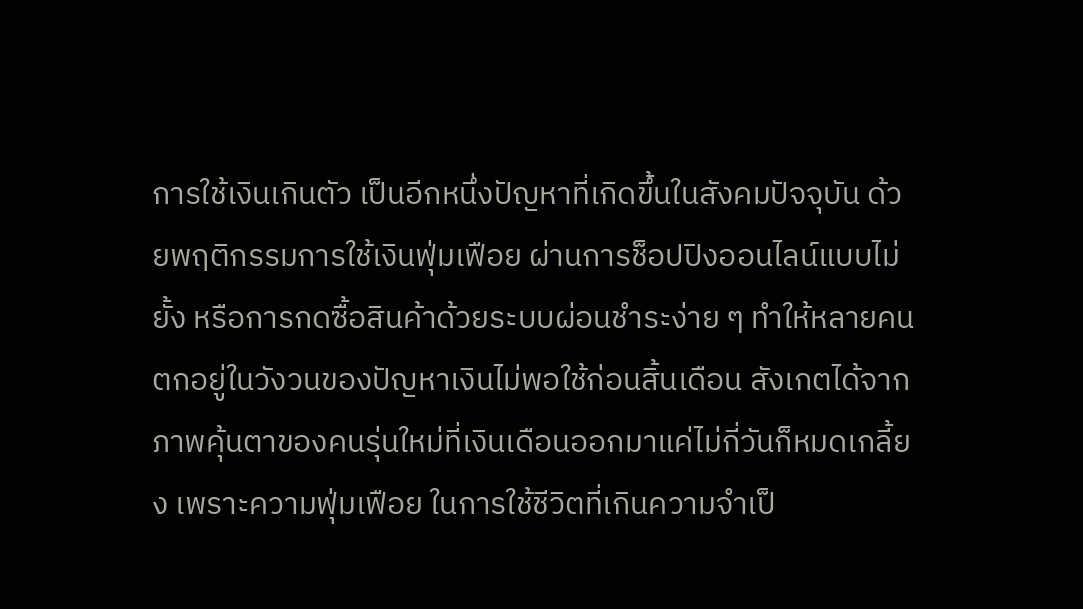การใช้เงินเกินตัว เป็นอีกหนึ่งปัญหาที่เกิดขึ้นในสังคมปัจจุบัน ด้วยพฤติกรรมการใช้เงินฟุ่มเฟือย ผ่านการช็อปปิงออนไลน์แบบไม่ยั้ง หรือการกดซื้อสินค้าด้วยระบบผ่อนชำระง่าย ๆ ทำให้หลายคนตกอยู่ในวังวนของปัญหาเงินไม่พอใช้ก่อนสิ้นเดือน สังเกตได้จากภาพคุ้นตาของคนรุ่นใหม่ที่เงินเดือนออกมาแค่ไม่กี่วันก็หมดเกลี้ยง เพราะความฟุ่มเฟือย ในการใช้ชีวิตที่เกินความจำเป็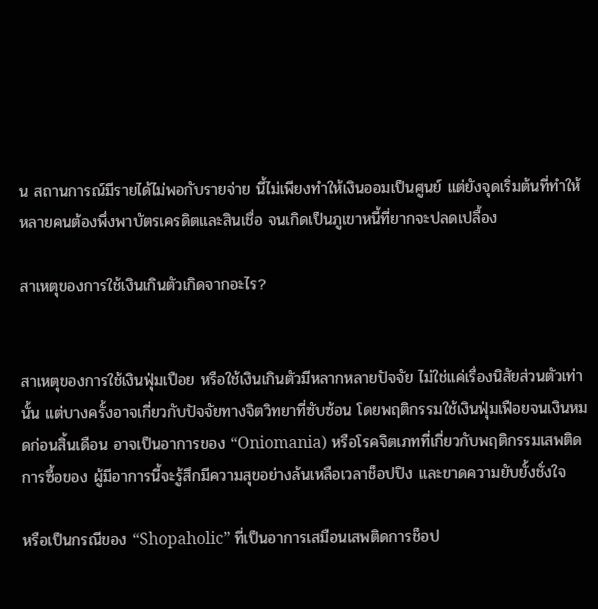น สถานการณ์มีรายได้ไม่พอกับรายจ่าย นี้ไม่เพียงทำให้เงินออมเป็นศูนย์ แต่ยังจุดเริ่มต้นที่ทำให้หลายคนต้องพึ่งพาบัตรเครดิตและสินเชื่อ จนเกิดเป็นภูเขาหนี้ที่ยากจะปลดเปลื้อง

สาเหตุของการใช้เงินเกินตัวเกิดจากอะไร?


สาเหตุของการใช้เงินฟุ่มเปือย หรือใช้เงินเกินตัวมีหลากหลายปัจจัย ไม่ใช่แค่เรื่องนิสัยส่วนตัวเท่านั้น แต่บางครั้งอาจเกี่ยวกับปัจจัยทางจิตวิทยาที่ซับซ้อน โดยพฤติกรรมใช้เงินฟุ่มเฟือยจนเงินหมดก่อนสิ้นเดือน อาจเป็นอาการของ “Oniomania) หรือโรคจิตเภทที่เกี่ยวกับพฤติกรรมเสพติดการซื้อของ ผู้มีอาการนี้จะรู้สึกมีความสุขอย่างล้นเหลือเวลาช็อปปิง และขาดความยับยั้งชั่งใจ

หรือเป็นกรณีของ “Shopaholic” ที่เป็นอาการเสมือนเสพติดการช็อป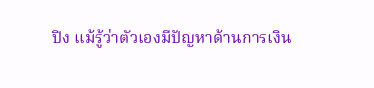ปิง แม้รู้ว่าตัวเองมีปัญหาด้านการเงิน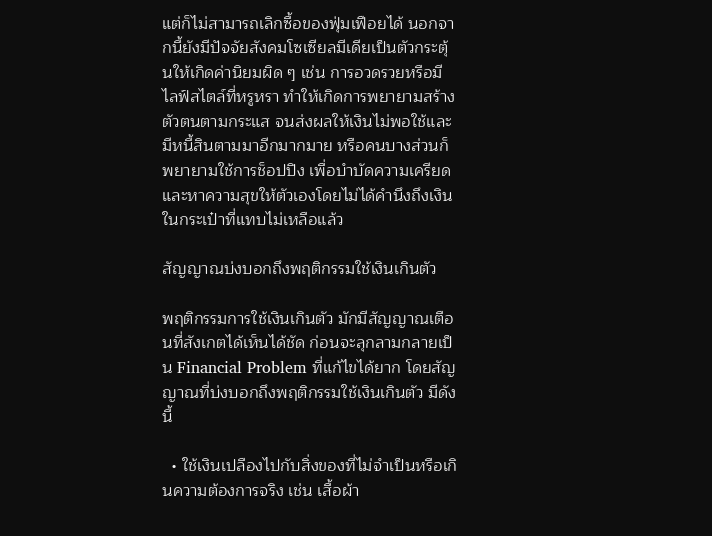แต่ก็ไม่สามารถเลิกซื้อของฟุ่มเฟือยได้ นอกจากนี้ยังมีปัจจัยสังคมโซเซียลมีเดียเป็นตัวกระตุ้นให้เกิดค่านิยมผิด ๆ เช่น การอวดรวยหรือมีไลฟ์สไตล์ที่หรูหรา ทำให้เกิดการพยายามสร้างตัวตนตามกระแส จนส่งผลให้เงินไม่พอใช้และมีหนี้สินตามมาอีกมากมาย หรือคนบางส่วนก็พยายามใช้การช็อปปิง เพื่อบำบัดความเครียดและหาความสุขให้ตัวเองโดยไม่ได้คำนึงถึงเงินในกระเป๋าที่แทบไม่เหลือแล้ว

สัญญาณบ่งบอกถึงพฤติกรรมใช้เงินเกินตัว

พฤติกรรมการใช้เงินเกินตัว มักมีสัญญาณเตือนที่สังเกตได้เห็นได้ชัด ก่อนจะลุกลามกลายเป็น Financial Problem ที่แก้ไขได้ยาก โดยสัญญาณที่บ่งบอกถึงพฤติกรรมใช้เงินเกินตัว มีดังนี้

  • ใช้เงินเปลืองไปกับสิ่งของที่ไม่จำเป็นหรือเกินความต้องการจริง เช่น เสื้อผ้า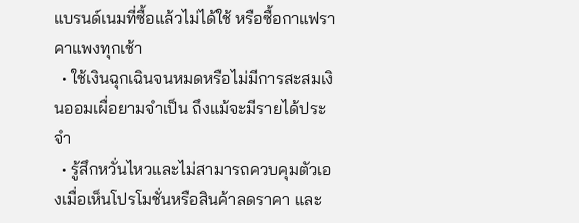แบรนด์เนมที่ซื้อแล้วไม่ได้ใช้ หรือซื้อกาแฟราคาแพงทุกเช้า
  • ใช้เงินฉุกเฉินจนหมดหรือไม่มีการสะสมเงินออมเผื่อยามจำเป็น ถึงแม้จะมีรายได้ประจำ
  • รู้สึกหวั่นไหวและไม่สามารถควบคุมตัวเองเมื่อเห็นโปรโมชั่นหรือสินค้าลดราคา และ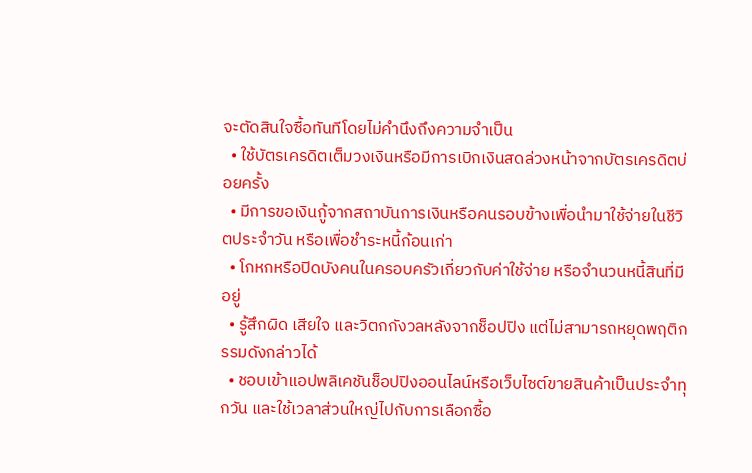จะตัดสินใจซื้อทันทีโดยไม่คำนึงถึงความจำเป็น
  • ใช้บัตรเครดิตเต็มวงเงินหรือมีการเบิกเงินสดล่วงหน้าจากบัตรเครดิตบ่อยครั้ง
  • มีการขอเงินกู้จากสถาบันการเงินหรือคนรอบข้างเพื่อนำมาใช้จ่ายในชีวิตประจำวัน หรือเพื่อชำระหนี้ก้อนเก่า
  • โกหกหรือปิดบังคนในครอบครัวเกี่ยวกับค่าใช้จ่าย หรือจำนวนหนี้สินที่มีอยู่
  • รู้สึกผิด เสียใจ และวิตกกังวลหลังจากช็อปปิง แต่ไม่สามารถหยุดพฤติกรรมดังกล่าวได้
  • ชอบเข้าแอปพลิเคชันช็อปปิงออนไลน์หรือเว็บไซต์ขายสินค้าเป็นประจำทุกวัน และใช้เวลาส่วนใหญ่ไปกับการเลือกซื้อ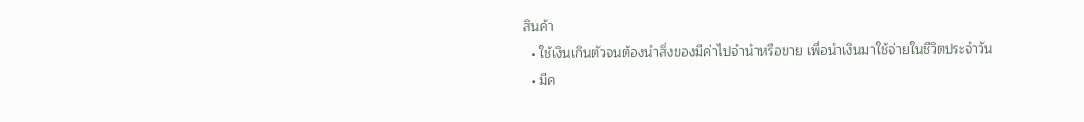สินค้า
  • ใช้เงินเกินตัวจนต้องนำสิ่งของมีค่าไปจำนำหรือขาย เพื่อนำเงินมาใช้จ่ายในชีวิตประจำวัน
  • มีค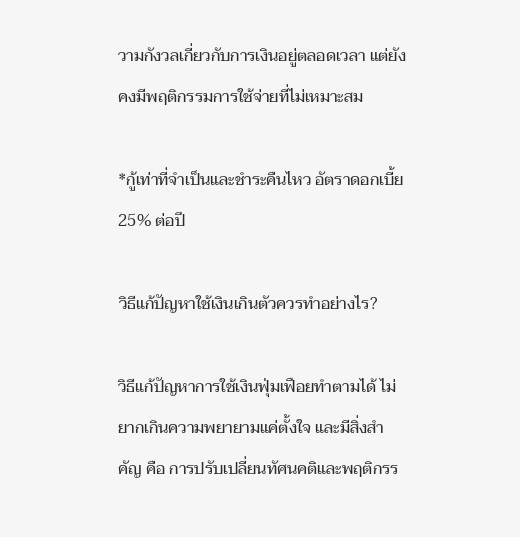วามกังวลเกี่ยวกับการเงินอยู่ตลอดเวลา แต่ยังคงมีพฤติกรรมการใช้จ่ายที่ไม่เหมาะสม

*กู้เท่าที่จำเป็นและชำระคืนไหว อัตราดอกเบี้ย 25% ต่อปี

วิธีแก้ปัญหาใช้เงินเกินตัวควรทำอย่างไร?

วิธีแก้ปัญหาการใช้เงินฟุ่มเฟือยทำตามได้ ไม่ยากเกินความพยายามแค่ตั้งใจ และมีสิ่งสำคัญ คือ การปรับเปลี่ยนทัศนคติและพฤติกรร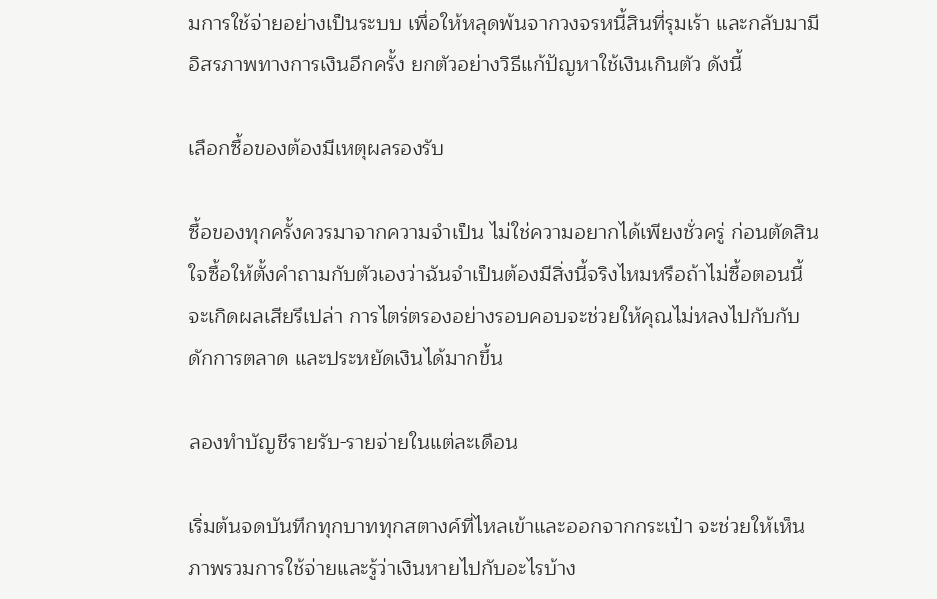มการใช้จ่ายอย่างเป็นระบบ เพื่อให้หลุดพ้นจากวงจรหนี้สินที่รุมเร้า และกลับมามีอิสรภาพทางการเงินอีกครั้ง ยกตัวอย่างวิธีแก้ปัญหาใช้เงินเกินตัว ดังนี้

เลือกซื้อของต้องมีเหตุผลรองรับ

ซื้อของทุกครั้งควรมาจากความจำเป็น ไม่ใช่ความอยากได้เพียงชั่วครู่ ก่อนตัดสินใจซื้อให้ตั้งคำถามกับตัวเองว่าฉันจำเป็นต้องมีสิ่งนี้จริงไหมหรือถ้าไม่ซื้อตอนนี้จะเกิดผลเสียรึเปล่า การไตร่ตรองอย่างรอบคอบจะช่วยให้คุณไม่หลงไปกับกับดักการตลาด และประหยัดเงินได้มากขึ้น

ลองทำบัญชีรายรับ-รายจ่ายในแต่ละเดือน

เริ่มต้นจดบันทึกทุกบาททุกสตางค์ที่ไหลเข้าและออกจากกระเป๋า จะช่วยให้เห็นภาพรวมการใช้จ่ายและรู้ว่าเงินหายไปกับอะไรบ้าง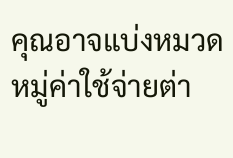คุณอาจแบ่งหมวดหมู่ค่าใช้จ่ายต่า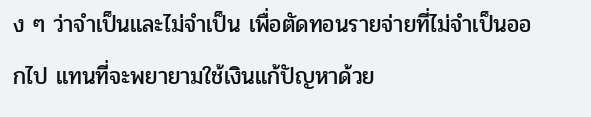ง ๆ ว่าจำเป็นและไม่จำเป็น เพื่อตัดทอนรายจ่ายที่ไม่จำเป็นออกไป แทนที่จะพยายามใช้เงินแก้ปัญหาด้วย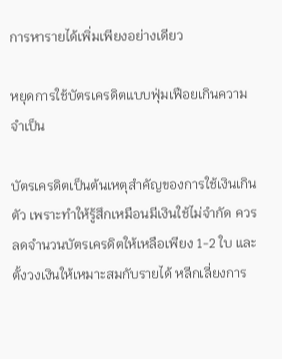การหารายได้เพิ่มเพียงอย่างเดียว

หยุดการใช้บัตรเครดิตแบบฟุ่มเฟือยเกินความจำเป็น

บัตรเครดิตเป็นต้นเหตุสำคัญของการใช้เงินเกินตัว เพราะทำให้รู้สึกเหมือนมีเงินใช้ไม่จำกัด ควรลดจำนวนบัตรเครดิตให้เหลือเพียง 1-2 ใบ และตั้งวงเงินให้เหมาะสมกับรายได้ หลีกเลี่ยงการ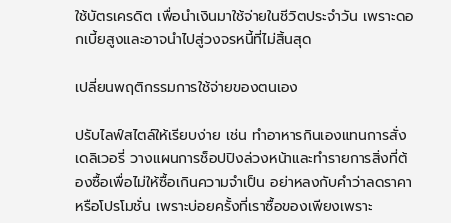ใช้บัตรเครดิต เพื่อนำเงินมาใช้จ่ายในชีวิตประจำวัน เพราะดอกเบี้ยสูงและอาจนำไปสู่วงจรหนี้ที่ไม่สิ้นสุด

เปลี่ยนพฤติกรรมการใช้จ่ายของตนเอง

ปรับไลฟ์สไตล์ให้เรียบง่าย เช่น ทำอาหารกินเองแทนการสั่งเดลิเวอรี่ วางแผนการช็อปปิงล่วงหน้าและทำรายการสิ่งที่ต้องซื้อเพื่อไม่ให้ซื้อเกินความจำเป็น อย่าหลงกับคำว่าลดราคาหรือโปรโมชั่น เพราะบ่อยครั้งที่เราซื้อของเพียงเพราะ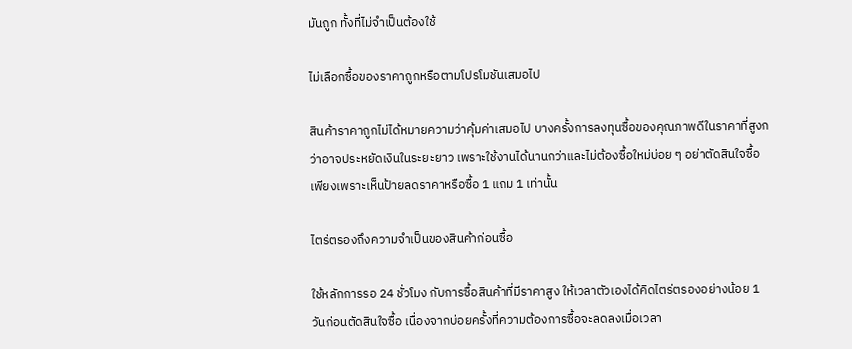มันถูก ทั้งที่ไม่จำเป็นต้องใช้

ไม่เลือกซื้อของราคาถูกหรือตามโปรโมชันเสมอไป

สินค้าราคาถูกไม่ได้หมายความว่าคุ้มค่าเสมอไป บางครั้งการลงทุนซื้อของคุณภาพดีในราคาที่สูงกว่าอาจประหยัดเงินในระยะยาว เพราะใช้งานได้นานกว่าและไม่ต้องซื้อใหม่บ่อย ๆ อย่าตัดสินใจซื้อเพียงเพราะเห็นป้ายลดราคาหรือซื้อ 1 แถม 1 เท่านั้น

ไตร่ตรองถึงความจำเป็นของสินค้าก่อนซื้อ

ใช้หลักการรอ 24 ชั่วโมง กับการซื้อสินค้าที่มีราคาสูง ให้เวลาตัวเองได้คิดไตร่ตรองอย่างน้อย 1 วันก่อนตัดสินใจซื้อ เนื่องจากบ่อยครั้งที่ความต้องการซื้อจะลดลงเมื่อเวลา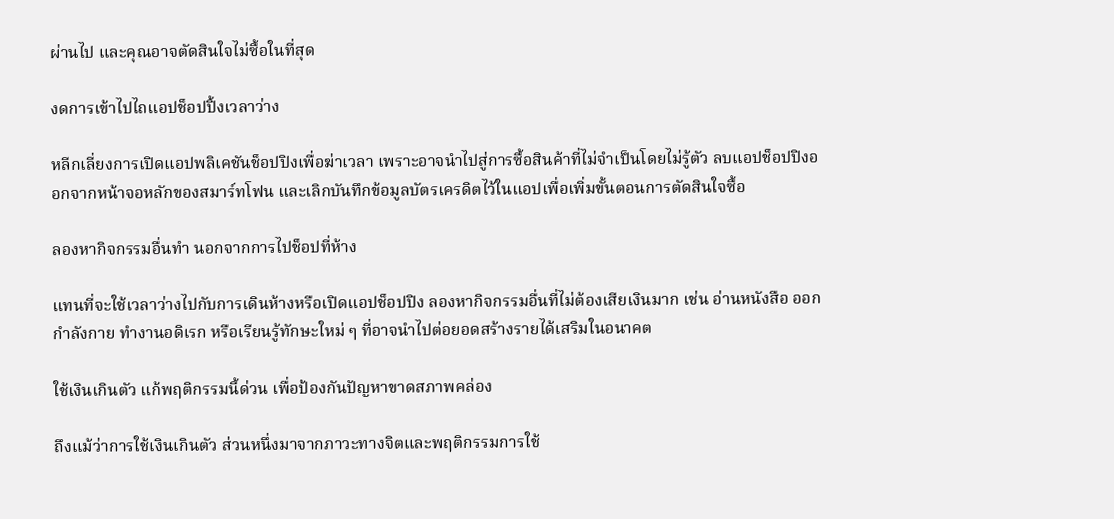ผ่านไป และคุณอาจตัดสินใจไม่ซื้อในที่สุด

งดการเข้าไปไถแอปช็อปปิ้งเวลาว่าง

หลีกเลี่ยงการเปิดแอปพลิเคชันช็อปปิงเพื่อฆ่าเวลา เพราะอาจนำไปสู่การซื้อสินค้าที่ไม่จำเป็นโดยไม่รู้ตัว ลบแอปช็อปปิงออกจากหน้าจอหลักของสมาร์ทโฟน และเลิกบันทึกข้อมูลบัตรเครดิตไว้ในแอปเพื่อเพิ่มขั้นตอนการตัดสินใจซื้อ

ลองหากิจกรรมอื่นทำ นอกจากการไปช็อปที่ห้าง

แทนที่จะใช้เวลาว่างไปกับการเดินห้างหรือเปิดแอปช็อปปิง ลองหากิจกรรมอื่นที่ไม่ต้องเสียเงินมาก เช่น อ่านหนังสือ ออกกำลังกาย ทำงานอดิเรก หรือเรียนรู้ทักษะใหม่ ๆ ที่อาจนำไปต่อยอดสร้างรายได้เสริมในอนาคต

ใช้เงินเกินตัว แก้พฤติกรรมนี้ด่วน เพื่อป้องกันปัญหาขาดสภาพคล่อง

ถึงแม้ว่าการใช้เงินเกินตัว ส่วนหนึ่งมาจากภาวะทางจิตและพฤติกรรมการใช้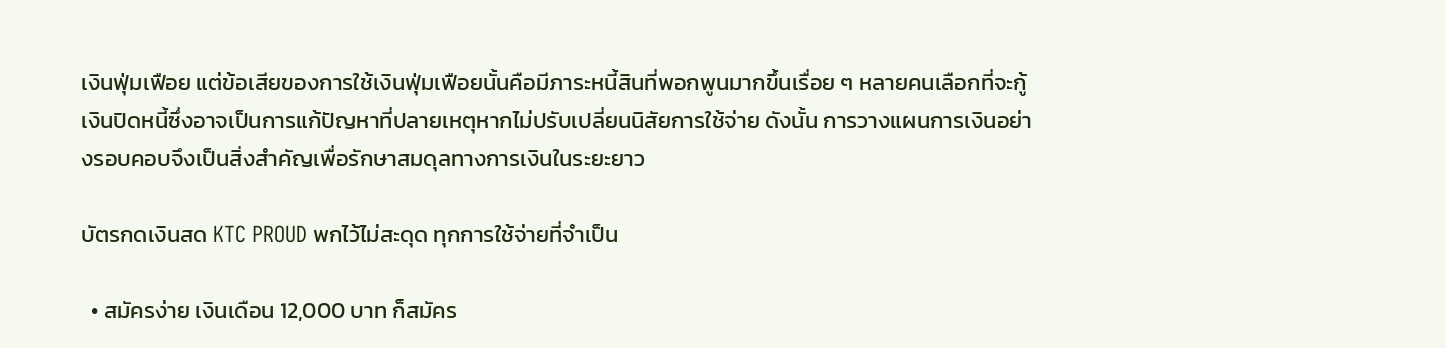เงินฟุ่มเฟือย แต่ข้อเสียของการใช้เงินฟุ่มเฟือยนั้นคือมีภาระหนี้สินที่พอกพูนมากขึ้นเรื่อย ๆ หลายคนเลือกที่จะกู้เงินปิดหนี้ซึ่งอาจเป็นการแก้ปัญหาที่ปลายเหตุหากไม่ปรับเปลี่ยนนิสัยการใช้จ่าย ดังนั้น การวางแผนการเงินอย่างรอบคอบจึงเป็นสิ่งสำคัญเพื่อรักษาสมดุลทางการเงินในระยะยาว

บัตรกดเงินสด KTC PROUD พกไว้ไม่สะดุด ทุกการใช้จ่ายที่จำเป็น

  • สมัครง่าย เงินเดือน 12,000 บาท ก็สมัคร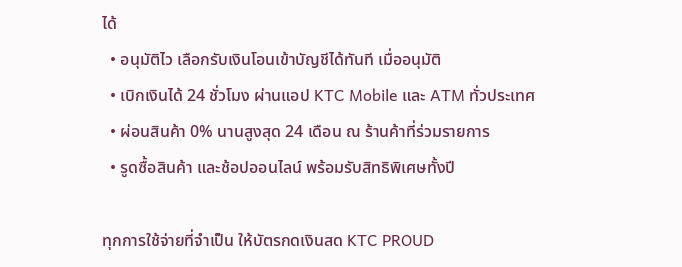ได้
  • อนุมัติไว เลือกรับเงินโอนเข้าบัญชีได้ทันที เมื่ออนุมัติ
  • เบิกเงินได้ 24 ชั่วโมง ผ่านแอป KTC Mobile และ ATM ทั่วประเทศ
  • ผ่อนสินค้า 0% นานสูงสุด 24 เดือน ณ ร้านค้าที่ร่วมรายการ
  • รูดซื้อสินค้า และช้อปออนไลน์ พร้อมรับสิทธิพิเศษทั้งปี

ทุกการใช้จ่ายที่จำเป็น ให้บัตรกดเงินสด KTC PROUD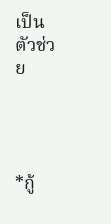เป็นตัวช่วย




*กู้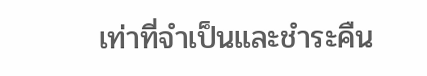เท่าที่จำเป็นและชำระคืน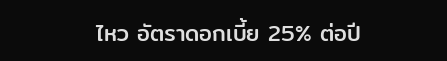ไหว อัตราดอกเบี้ย 25% ต่อปี